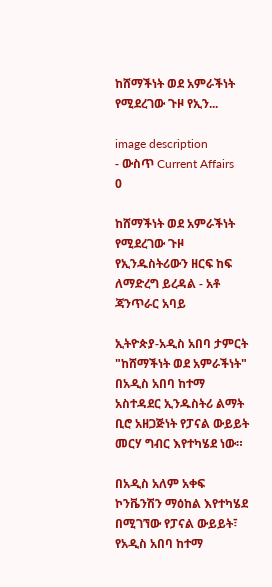ከሸማችነት ወደ አምራችነት የሚደረገው ጉዞ የኢን...

image description
- ውስጥ Current Affairs    0

ከሸማችነት ወደ አምራችነት የሚደረገው ጉዞ የኢንዱስትሪውን ዘርፍ ከፍ ለማድረግ ይረዳል - አቶ ጃንጥራር አባይ

ኢትዮጵያ-አዲስ አበባ ታምርት "ከሸማችነት ወደ አምራችነት" በአዲስ አበባ ከተማ አስተዳደር ኢንዱስትሪ ልማት ቢሮ አዘጋጅነት የፓናል ውይይት መርሃ ግብር እየተካሄደ ነው።

በአዲስ አለም አቀፍ ኮንቬንሽን ማዕከል እየተካሄደ በሚገኘው የፓናል ውይይት፣ የአዲስ አበባ ከተማ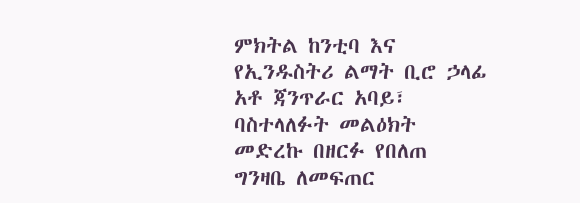ምክትል ከንቲባ እና የኢንዱስትሪ ልማት ቢሮ ኃላፊ አቶ ጃንጥራር አባይ፣ ባስተላለፉት መልዕክት መድረኩ በዘርፉ የበለጠ ግንዛቤ ለመፍጠር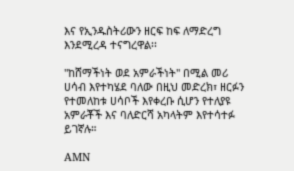እና የኢንዱስትሪውን ዘርፍ ከፍ ለማድረግ እንደሚረዳ ተናግረዋል፡፡

"ከሸማችነት ወደ አምራችነት" በሚል መሪ ሀሳብ እየተካሄደ ባለው በዚህ መድረክ፣ ዘርፉን የተመለከቱ ሀሳቦች እየቀረቡ ሲሆን የተለያዩ አምራቾች እና ባለድርሻ አካላትም እየተሳተፉ ይገኛሉ።

AMN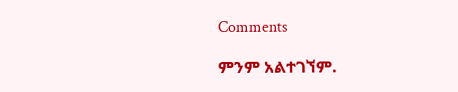Comments

ምንም አልተገኘም.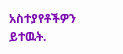አስተያየቶችዎን ይተዉት.